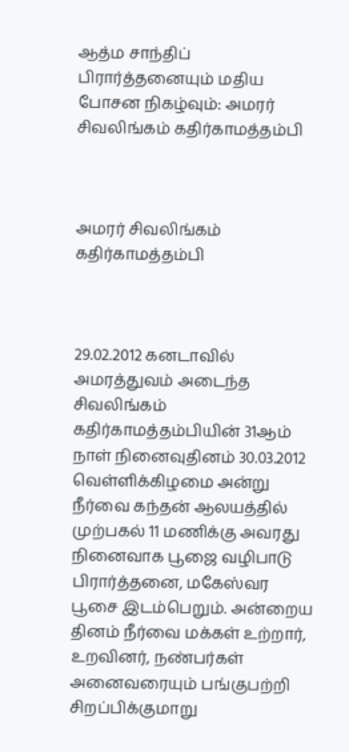ஆத்ம சாந்திப் பிரார்த்தனையும் மதிய போசன நிகழ்வும்: அமரர் சிவலிங்கம் கதிர்காமத்தம்பி



அமரர் சிவலிங்கம் கதிர்காமத்தம்பி



29.02.2012 கனடாவில் அமரத்துவம் அடைந்த சிவலிங்கம் கதிர்காமத்தம்பியின் 31ஆம் நாள் நினைவுதினம் 30.03.2012 வெள்ளிக்கிழமை அன்று நீர்வை கந்தன் ஆலயத்தில் முற்பகல் 11 மணிக்கு அவரது நினைவாக பூஜை வழிபாடு பிரார்த்தனை, மகேஸ்வர பூசை இடம்பெறும். அன்றைய தினம் நீர்வை மக்கள் உற்றார், உறவினர், நண்பர்கள் அனைவரையும் பங்குபற்றி சிறப்பிக்குமாறு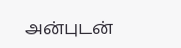அன்புடன்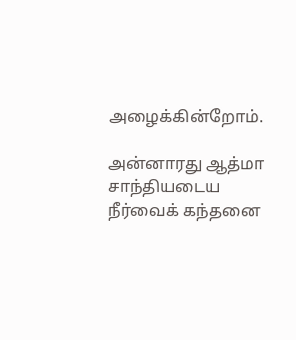அழைக்கின்றோம்.

அன்னாரது ஆத்மா சாந்தியடைய நீர்வைக் கந்தனை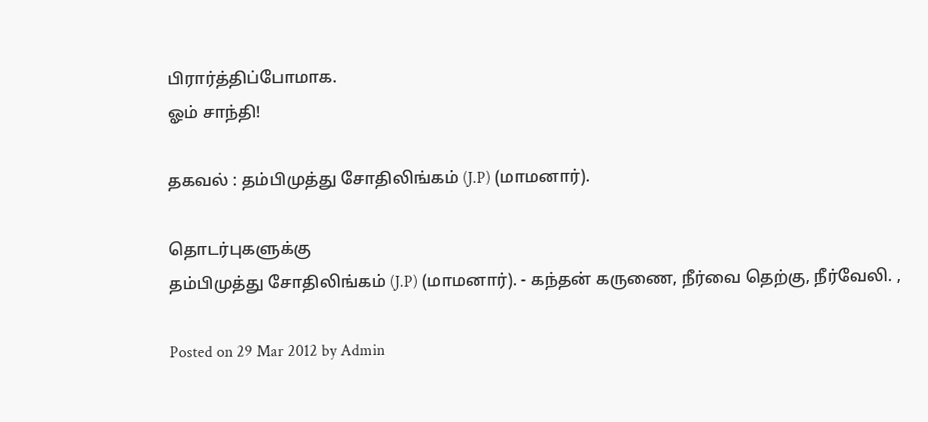பிரார்த்திப்போமாக.
ஓம் சாந்தி!

தகவல் : தம்பிமுத்து சோதிலிங்கம் (J.P) (மாமனார்).

தொடர்புகளுக்கு
தம்பிமுத்து சோதிலிங்கம் (J.P) (மாமனார்). - கந்தன் கருணை, நீர்வை தெற்கு, நீர்வேலி. ,

Posted on 29 Mar 2012 by Admin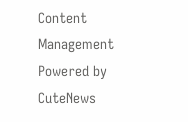Content Management Powered by CuteNews